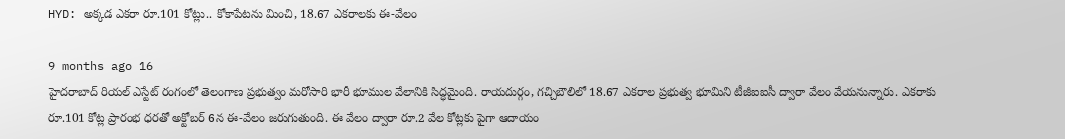HYD: అక్కడ ఎకరా రూ.101 కోట్లు.. కోకాపేటను మించి, 18.67 ఎకరాలకు ఈ-వేలం

9 months ago 16
హైదరాబాద్ రియల్ ఎస్టేట్ రంగంలో తెలంగాణ ప్రభుత్వం మరోసారి భారీ భూముల వేలానికి సిద్ధమైంది. రాయదుర్గం, గచ్చిబౌలిలో 18.67 ఎకరాల ప్రభుత్వ భూమిని టీజీఐఐసీ ద్వారా వేలం వేయనున్నారు. ఎకరాకు రూ.101 కోట్ల ప్రారంభ ధరతో అక్టోబర్ 6న ఈ-వేలం జరుగుతుంది. ఈ వేలం ద్వారా రూ.2 వేల కోట్లకు పైగా ఆదాయం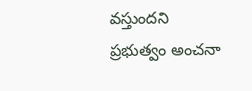వస్తుందని ప్రభుత్వం అంచనా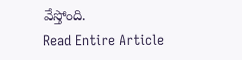వేస్తోంది.
Read Entire Article